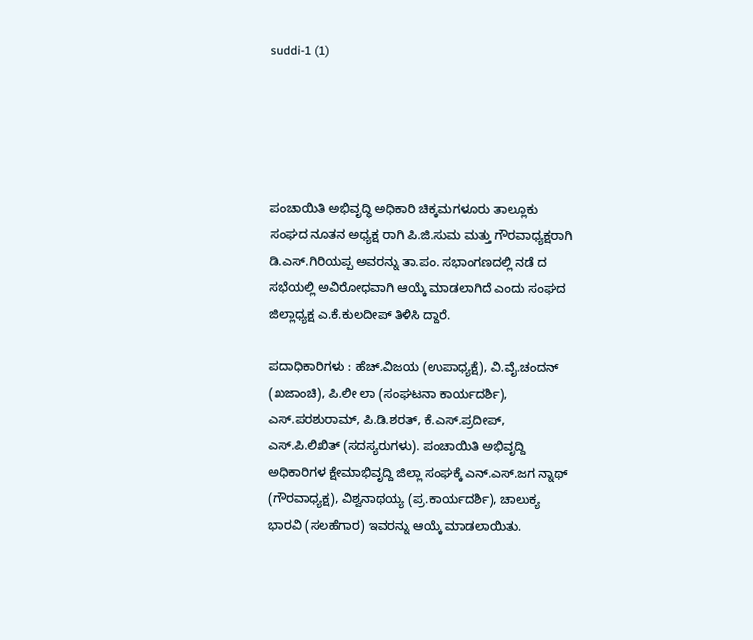suddi-1 (1)





ಪಂಚಾಯಿತಿ ಅಭಿವೃದ್ಧಿ ಅಧಿಕಾರಿ ಚಿಕ್ಕಮಗಳೂರು ತಾಲ್ಲೂಕು ಸಂಘದ ನೂತನ ಅಧ್ಯಕ್ಷ ರಾಗಿ ಪಿ.ಜಿ.ಸುಮ ಮತ್ತು ಗೌರವಾಧ್ಯಕ್ಷರಾಗಿ ಡಿ.ಎಸ್.ಗಿರಿಯಪ್ಪ ಅವರನ್ನು ತಾ.ಪಂ. ಸಭಾಂಗಣದಲ್ಲಿ ನಡೆ ದ ಸಭೆಯಲ್ಲಿ ಅವಿರೋಧವಾಗಿ ಆಯ್ಕೆ ಮಾಡಲಾಗಿದೆ ಎಂದು ಸಂಘದ ಜಿಲ್ಲಾಧ್ಯಕ್ಷ ಎ.ಕೆ.ಕುಲದೀಪ್ ತಿಳಿಸಿ ದ್ದಾರೆ.

ಪದಾಧಿಕಾರಿಗಳು : ಹೆಚ್.ವಿಜಯ (ಉಪಾಧ್ಯಕ್ಷೆ), ವಿ.ವೈ.ಚಂದನ್ (ಖಜಾಂಚಿ), ಪಿ.ಲೀ ಲಾ (ಸಂಘಟನಾ ಕಾರ್ಯದರ್ಶಿ), ಎಸ್.ಪರಶುರಾಮ್, ಪಿ.ಡಿ.ಶರತ್, ಕೆ.ಎಸ್.ಪ್ರದೀಪ್, ಎಸ್.ಪಿ.ಲಿಖಿತ್ (ಸದಸ್ಯರುಗಳು). ಪಂಚಾಯಿತಿ ಅಭಿವೃದ್ದಿ ಅಧಿಕಾರಿಗಳ ಕ್ಷೇಮಾಭಿವೃದ್ದಿ ಜಿಲ್ಲಾ ಸಂಘಕ್ಕೆ ಎನ್.ಎಸ್.ಜಗ ನ್ನಾಥ್ (ಗೌರವಾಧ್ಯಕ್ಷ), ವಿಶ್ವನಾಥಯ್ಯ (ಪ್ರ.ಕಾರ್ಯದರ್ಶಿ), ಚಾಲುಕ್ಯ ಭಾರವಿ (ಸಲಹೆಗಾರ) ಇವರನ್ನು ಆಯ್ಕೆ ಮಾಡಲಾಯಿತು.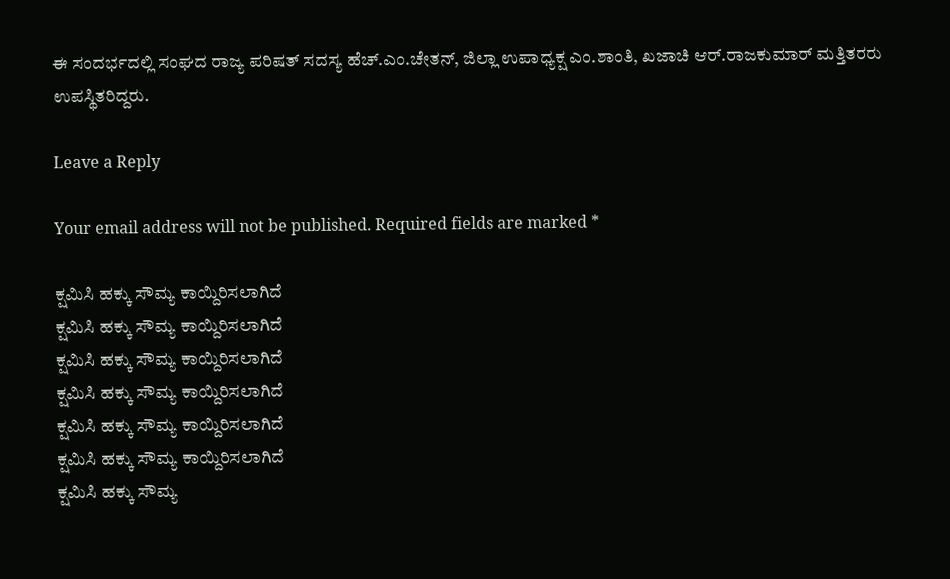ಈ ಸಂದರ್ಭದಲ್ಲಿ ಸಂಘದ ರಾಜ್ಯ ಪರಿಷತ್ ಸದಸ್ಯ ಹೆಚ್.ಎಂ.ಚೇತನ್, ಜಿಲ್ಲಾ ಉಪಾಧ್ಯಕ್ಷ ಎಂ.ಶಾಂತಿ, ಖಜಾಚಿ ಆರ್.ರಾಜಕುಮಾರ್ ಮತ್ತಿತರರು ಉಪಸ್ಥಿತರಿದ್ದರು.

Leave a Reply

Your email address will not be published. Required fields are marked *

ಕ್ಷಮಿಸಿ ಹಕ್ಕು ಸೌಮ್ಯ ಕಾಯ್ದಿರಿಸಲಾಗಿದೆ
ಕ್ಷಮಿಸಿ ಹಕ್ಕು ಸೌಮ್ಯ ಕಾಯ್ದಿರಿಸಲಾಗಿದೆ
ಕ್ಷಮಿಸಿ ಹಕ್ಕು ಸೌಮ್ಯ ಕಾಯ್ದಿರಿಸಲಾಗಿದೆ
ಕ್ಷಮಿಸಿ ಹಕ್ಕು ಸೌಮ್ಯ ಕಾಯ್ದಿರಿಸಲಾಗಿದೆ
ಕ್ಷಮಿಸಿ ಹಕ್ಕು ಸೌಮ್ಯ ಕಾಯ್ದಿರಿಸಲಾಗಿದೆ
ಕ್ಷಮಿಸಿ ಹಕ್ಕು ಸೌಮ್ಯ ಕಾಯ್ದಿರಿಸಲಾಗಿದೆ
ಕ್ಷಮಿಸಿ ಹಕ್ಕು ಸೌಮ್ಯ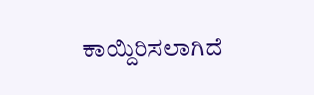ಕಾಯ್ದಿರಿಸಲಾಗಿದೆ